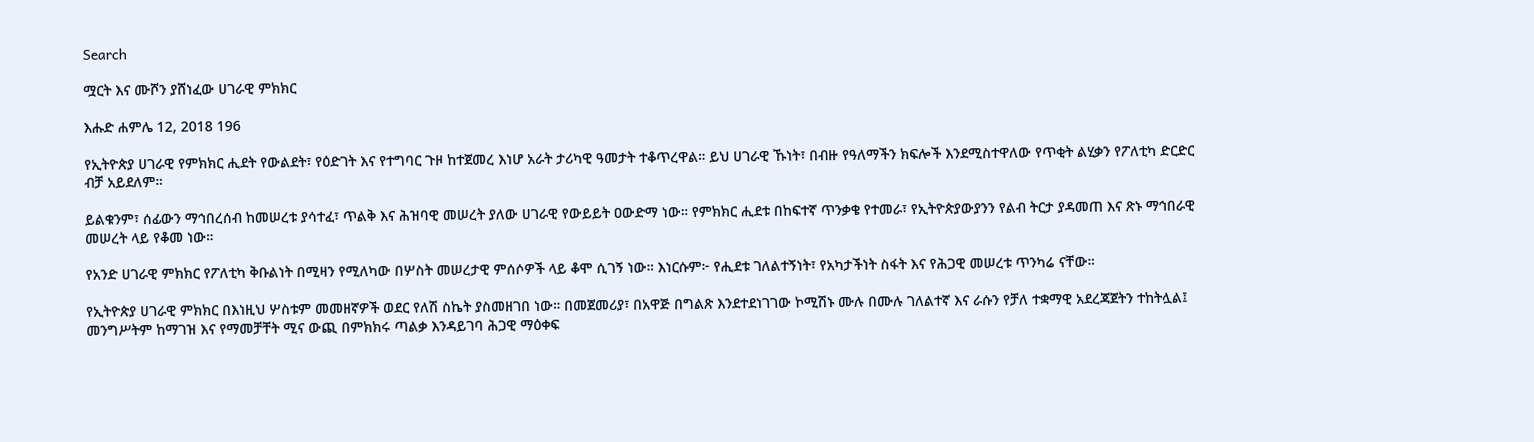Search

ሟርት እና ሙሾን ያሸነፈው ሀገራዊ ምክክር

እሑድ ሐምሌ 12, 2018 196

የኢትዮጵያ ሀገራዊ የምክክር ሒደት የውልደት፣ የዕድገት እና የተግባር ጉዞ ከተጀመረ እነሆ አራት ታሪካዊ ዓመታት ተቆጥረዋል። ይህ ሀገራዊ ኹነት፣ በብዙ የዓለማችን ክፍሎች እንደሚስተዋለው የጥቂት ልሂቃን የፖለቲካ ድርድር ብቻ አይደለም።

ይልቁንም፣ ሰፊውን ማኅበረሰብ ከመሠረቱ ያሳተፈ፣ ጥልቅ እና ሕዝባዊ መሠረት ያለው ሀገራዊ የውይይት ዐውድማ ነው። የምክክር ሒደቱ በከፍተኛ ጥንቃቄ የተመራ፣ የኢትዮጵያውያንን የልብ ትርታ ያዳመጠ እና ጽኑ ማኅበራዊ መሠረት ላይ የቆመ ነው።

የአንድ ሀገራዊ ምክክር የፖለቲካ ቅቡልነት በሚዛን የሚለካው በሦስት መሠረታዊ ምሰሶዎች ላይ ቆሞ ሲገኝ ነው። እነርሱም፦ የሒደቱ ገለልተኝነት፣ የአካታችነት ስፋት እና የሕጋዊ መሠረቱ ጥንካሬ ናቸው።

የኢትዮጵያ ሀገራዊ ምክክር በእነዚህ ሦስቱም መመዘኛዎች ወደር የለሽ ስኬት ያስመዘገበ ነው። በመጀመሪያ፣ በአዋጅ በግልጽ እንደተደነገገው ኮሚሽኑ ሙሉ በሙሉ ገለልተኛ እና ራሱን የቻለ ተቋማዊ አደረጃጀትን ተከትሏል፤ መንግሥትም ከማገዝ እና የማመቻቸት ሚና ውጪ በምክክሩ ጣልቃ እንዳይገባ ሕጋዊ ማዕቀፍ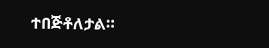ተበጅቶለታል።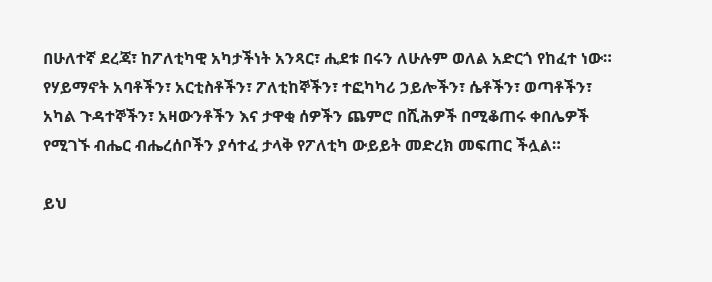በሁለተኛ ደረጃ፣ ከፖለቲካዊ አካታችነት አንጻር፣ ሒደቱ በሩን ለሁሉም ወለል አድርጎ የከፈተ ነው። የሃይማኖት አባቶችን፣ አርቲስቶችን፣ ፖለቲከኞችን፣ ተፎካካሪ ኃይሎችን፣ ሴቶችን፣ ወጣቶችን፣ አካል ጉዳተኞችን፣ አዛውንቶችን እና ታዋቂ ሰዎችን ጨምሮ በሺሕዎች በሚቆጠሩ ቀበሌዎች የሚገኙ ብሔር ብሔረሰቦችን ያሳተፈ ታላቅ የፖለቲካ ውይይት መድረክ መፍጠር ችሏል።

ይህ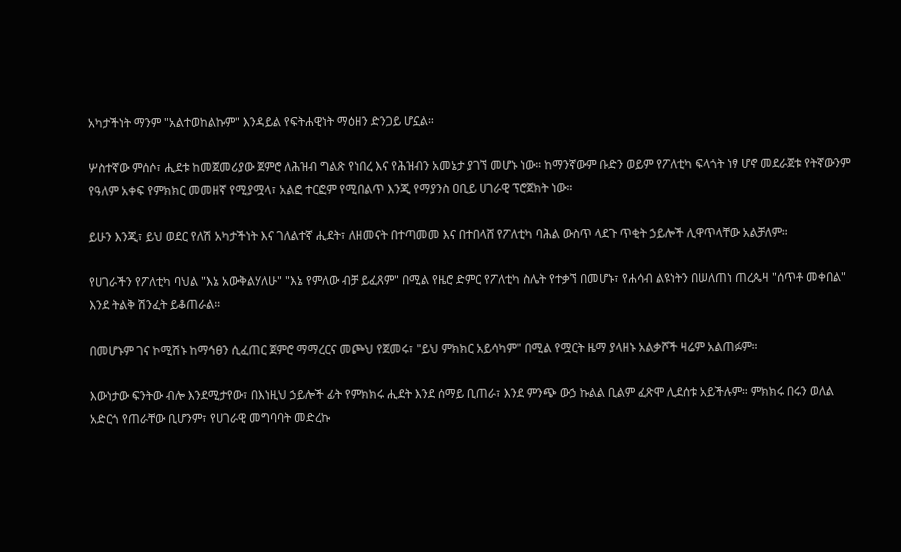አካታችነት ማንም "አልተወከልኩም" እንዳይል የፍትሐዊነት ማዕዘን ድንጋይ ሆኗል።

ሦስተኛው ምሰሶ፣ ሒደቱ ከመጀመሪያው ጀምሮ ለሕዝብ ግልጽ የነበረ እና የሕዝብን አመኔታ ያገኘ መሆኑ ነው። ከማንኛውም ቡድን ወይም የፖለቲካ ፍላጎት ነፃ ሆኖ መደራጀቱ የትኛውንም የዓለም አቀፍ የምክክር መመዘኛ የሚያሟላ፣ አልፎ ተርፎም የሚበልጥ እንጂ የማያንስ ዐቢይ ሀገራዊ ፕሮጀክት ነው።

ይሁን እንጂ፣ ይህ ወደር የለሽ አካታችነት እና ገለልተኛ ሒደት፣ ለዘመናት በተጣመመ እና በተበላሸ የፖለቲካ ባሕል ውስጥ ላደጉ ጥቂት ኃይሎች ሊዋጥላቸው አልቻለም።

የሀገራችን የፖለቲካ ባህል "እኔ አውቅልሃለሁ" "እኔ የምለው ብቻ ይፈጸም" በሚል የዜሮ ድምር የፖለቲካ ስሌት የተቃኘ በመሆኑ፣ የሐሳብ ልዩነትን በሠለጠነ ጠረጴዛ "ሰጥቶ መቀበል" እንደ ትልቅ ሽንፈት ይቆጠራል።

በመሆኑም ገና ኮሚሽኑ ከማኅፀን ሲፈጠር ጀምሮ ማማረርና መጮህ የጀመሩ፣ "ይህ ምክክር አይሳካም" በሚል የሟርት ዜማ ያላዘኑ አልቃሾች ዛሬም አልጠፉም።

እውነታው ፍንትው ብሎ እንደሚታየው፣ በእነዚህ ኃይሎች ፊት የምክክሩ ሒደት እንደ ሰማይ ቢጠራ፣ እንደ ምንጭ ውኃ ኩልል ቢልም ፈጽሞ ሊደሰቱ አይችሉም። ምክክሩ በሩን ወለል አድርጎ የጠራቸው ቢሆንም፣ የሀገራዊ መግባባት መድረኩ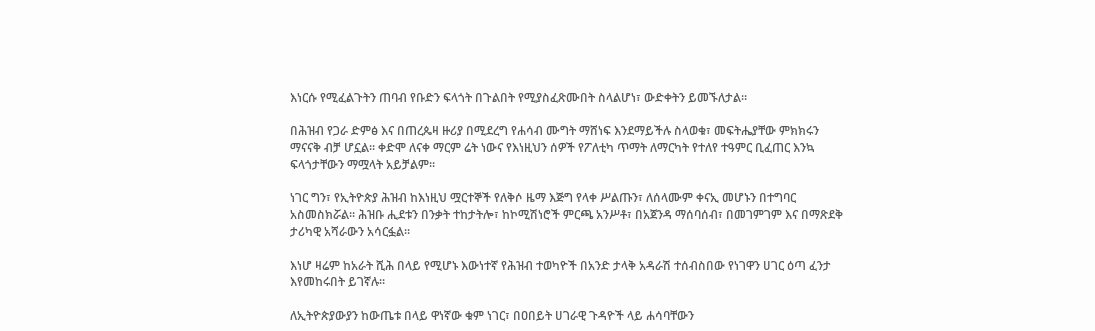እነርሱ የሚፈልጉትን ጠባብ የቡድን ፍላጎት በጉልበት የሚያስፈጽሙበት ስላልሆነ፣ ውድቀትን ይመኙለታል።

በሕዝብ የጋራ ድምፅ እና በጠረጴዛ ዙሪያ በሚደረግ የሐሳብ ሙግት ማሸነፍ እንደማይችሉ ስላወቁ፣ መፍትሔያቸው ምክክሩን ማናናቅ ብቻ ሆኗል። ቀድሞ ለናቀ ማርም ሬት ነውና የእነዚህን ሰዎች የፖለቲካ ጥማት ለማርካት የተለየ ተዓምር ቢፈጠር እንኳ ፍላጎታቸውን ማሟላት አይቻልም።

ነገር ግን፣ የኢትዮጵያ ሕዝብ ከእነዚህ ሟርተኞች የለቅሶ ዜማ እጅግ የላቀ ሥልጡን፣ ለሰላሙም ቀናኢ መሆኑን በተግባር አስመስክሯል። ሕዝቡ ሒደቱን በንቃት ተከታትሎ፣ ከኮሚሽነሮች ምርጫ አንሥቶ፣ በአጀንዳ ማሰባሰብ፣ በመገምገም እና በማጽደቅ ታሪካዊ አሻራውን አሳርፏል።

እነሆ ዛሬም ከአራት ሺሕ በላይ የሚሆኑ እውነተኛ የሕዝብ ተወካዮች በአንድ ታላቅ አዳራሽ ተሰብስበው የነገዋን ሀገር ዕጣ ፈንታ እየመከሩበት ይገኛሉ።

ለኢትዮጵያውያን ከውጤቱ በላይ ዋነኛው ቁም ነገር፣ በዐበይት ሀገራዊ ጉዳዮች ላይ ሐሳባቸውን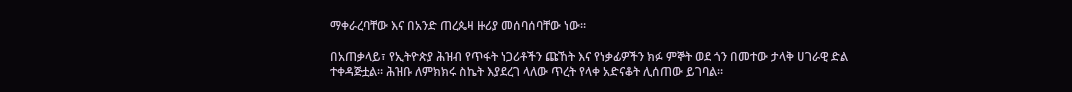ማቀራረባቸው እና በአንድ ጠረጴዛ ዙሪያ መሰባሰባቸው ነው።

በአጠቃላይ፣ የኢትዮጵያ ሕዝብ የጥፋት ነጋሪቶችን ጩኸት እና የነቃፊዎችን ክፉ ምኞት ወደ ጎን በመተው ታላቅ ሀገራዊ ድል ተቀዳጅቷል። ሕዝቡ ለምክክሩ ስኬት እያደረገ ላለው ጥረት የላቀ አድናቆት ሊሰጠው ይገባል።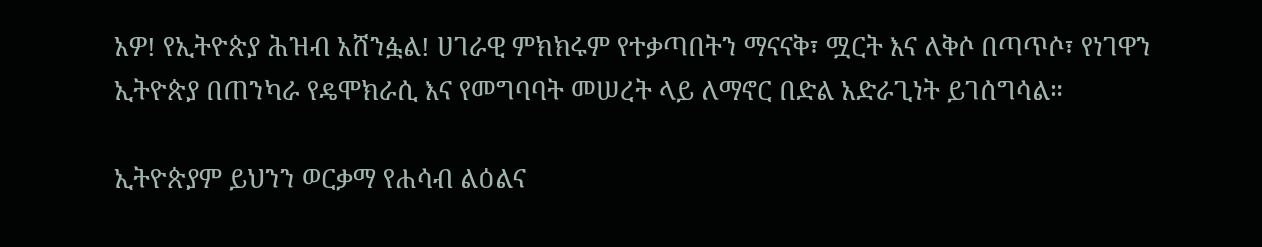አዎ! የኢትዮጵያ ሕዝብ አሸንፏል! ሀገራዊ ምክክሩም የተቃጣበትን ማናናቅ፣ ሟርት እና ለቅሶ በጣጥሶ፣ የነገዋን ኢትዮጵያ በጠንካራ የዴሞክራሲ እና የመግባባት መሠረት ላይ ለማኖር በድል አድራጊነት ይገሰግሳል።

ኢትዮጵያም ይህንን ወርቃማ የሐሳብ ልዕልና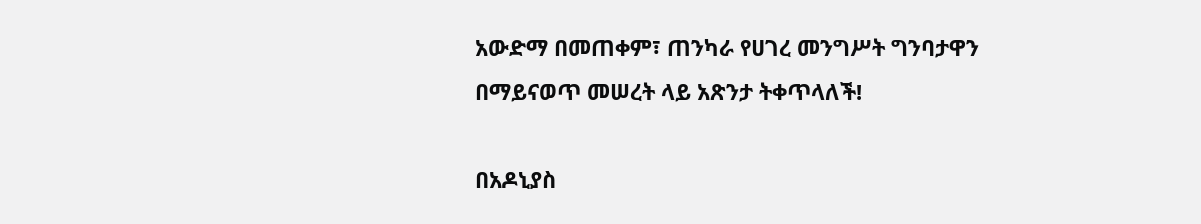አውድማ በመጠቀም፣ ጠንካራ የሀገረ መንግሥት ግንባታዋን በማይናወጥ መሠረት ላይ አጽንታ ትቀጥላለች!

በአዶኒያስ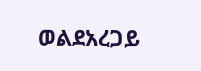ወልደአረጋይ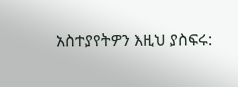አስተያየትዎን እዚህ ያስፍሩ: